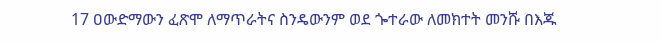17 ዐውድማውን ፈጽሞ ለማጥራትና ስንዴውንም ወደ ጐተራው ለመክተት መንሹ በእጁ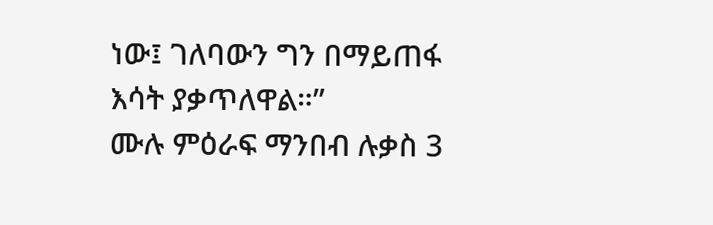ነው፤ ገለባውን ግን በማይጠፋ እሳት ያቃጥለዋል።”
ሙሉ ምዕራፍ ማንበብ ሉቃስ 3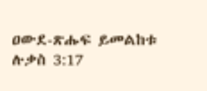ዐውደ-ጽሑፍ ይመልከቱ ሉቃስ 3:17